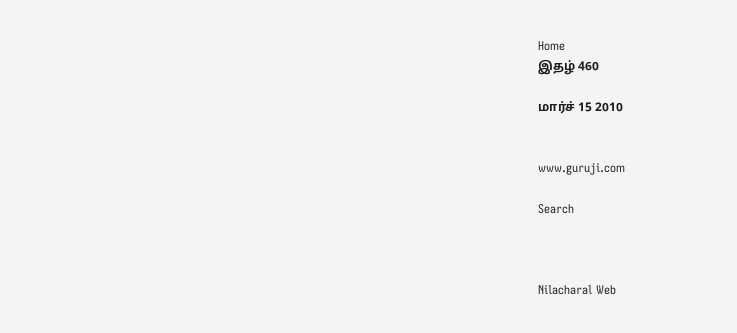Home
இதழ் 460

மார்ச் 15 2010


www.guruji.com

Search



Nilacharal Web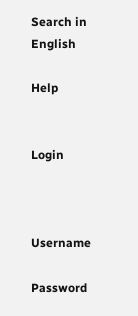Search in English

Help


Login



Username

Password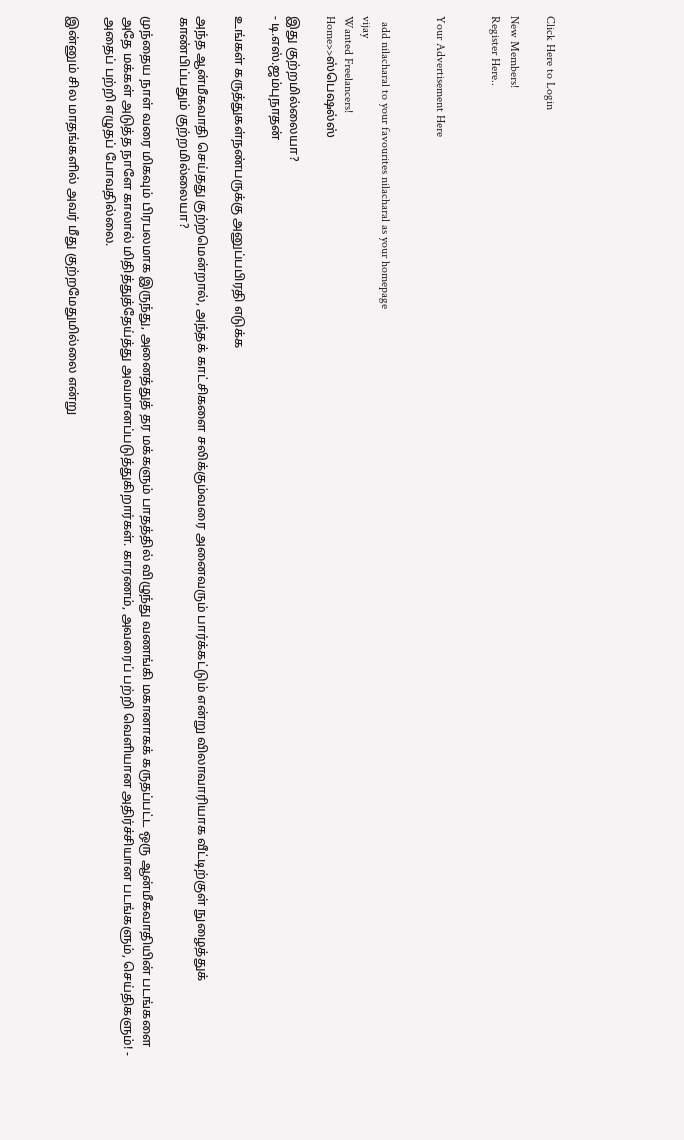Click Here to Login

New Members!
Register Here..


Your Advertisement Here


  add nilacharal to your favourites nilacharal as your homepage
vijay
Wanted Freelancers!
Home>>ஸ்பெஷல்ஸ்

இது குற்றமில்லையா?
- டி.எஸ்.ஜம்புநாதன்

உங்கள் கருத்துகள்நண்பருக்கு அனுப்பபிரதி எடுக்க

அந்த ஆன்மீகவாதி செய்தது குற்றமென்றால், அந்தக் காட்சிகளை சலிக்கும்வரை அனைவரும் பார்க்கட்டும் என்று விலாவாரியாக வீட்டிற்குள் நுழைத்துக் காண்பிப்பதும் குற்றமில்லையா?

முந்தைய நாள் வரை மிகவும் பிரபலமாக இருந்து, அனைத்துத் தர மக்களும் பாதத்தில் விழுந்து வணங்கி மகானாகக் கருதப்பட்ட ஒரு ஆன்மீகவாதியின் படங்களை அதே மக்கள் அடுத்த நாளே காலால் மிதித்துத்தேய்த்து அவமானப்படுத்துகிறார்கள். காரணம், அவரைப் பற்றி வெளியான அதிர்ச்சியான படங்களும், செய்திகளும்! - அதைப் பற்றி எழுதப் போவதில்லை.

இன்னும் சில மாதங்களில் அவர் மீது குற்றமேதுமில்லை என்று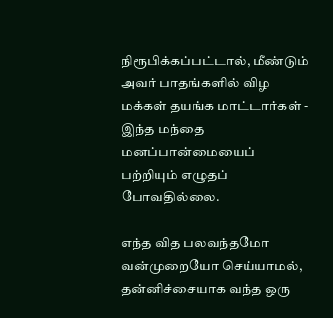நிரூபிக்கப்பட்டால், மீண்டும் அவர் பாதங்களில் விழ மக்கள் தயங்க மாட்டார்கள் - இந்த மந்தை மனப்பான்மையைப் பற்றியும் எழுதப் போவதில்லை.

எந்த வித பலவந்தமோ வன்முறையோ செய்யாமல், தன்னிச்சையாக வந்த ஒரு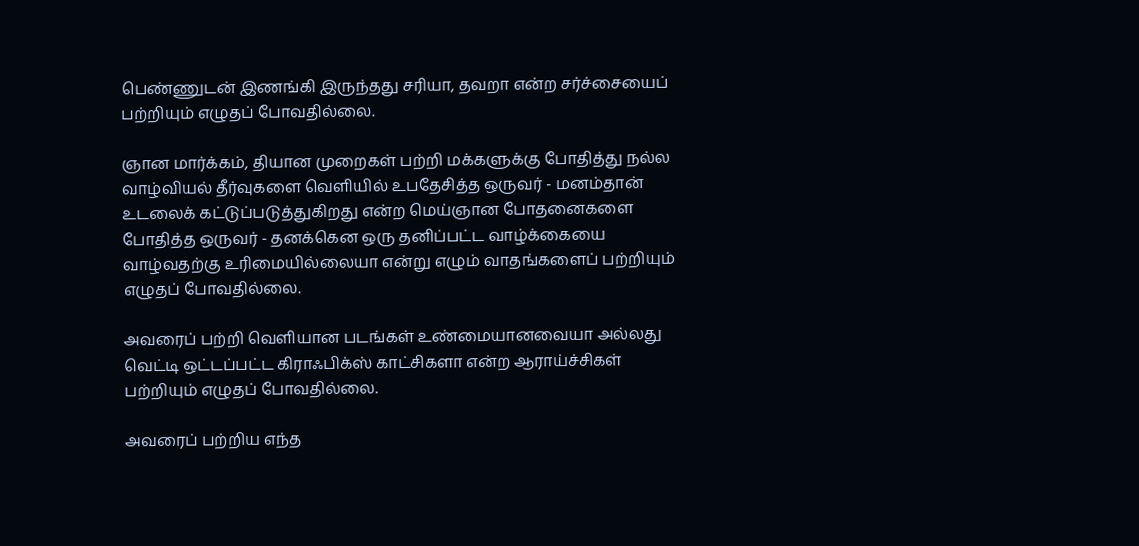பெண்ணுடன் இணங்கி இருந்தது சரியா, தவறா என்ற சர்ச்சையைப் பற்றியும் எழுதப் போவதில்லை.

ஞான மார்க்கம், தியான முறைகள் பற்றி மக்களுக்கு போதித்து நல்ல வாழ்வியல் தீர்வுகளை வெளியில் உபதேசித்த ஒருவர் - மனம்தான் உடலைக் கட்டுப்படுத்துகிறது என்ற மெய்ஞான போதனைகளை போதித்த ஒருவர் - தனக்கென ஒரு தனிப்பட்ட வாழ்க்கையை வாழ்வதற்கு உரிமையில்லையா என்று எழும் வாதங்களைப் பற்றியும் எழுதப் போவதில்லை.

அவரைப் பற்றி வெளியான படங்கள் உண்மையானவையா அல்லது வெட்டி ஒட்டப்பட்ட கிராஃபிக்ஸ் காட்சிகளா என்ற ஆராய்ச்சிகள் பற்றியும் எழுதப் போவதில்லை.

அவரைப் பற்றிய எந்த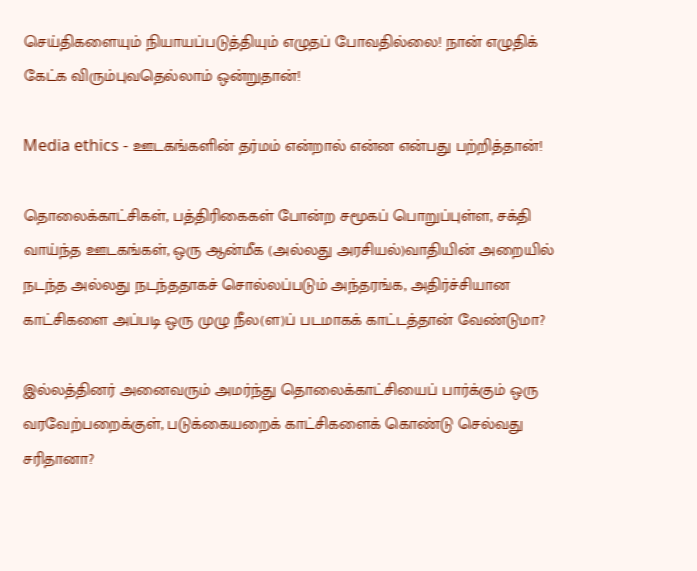செய்திகளையும் நியாயப்படுத்தியும் எழுதப் போவதில்லை! நான் எழுதிக் கேட்க விரும்புவதெல்லாம் ஒன்றுதான்!

Media ethics - ஊடகங்களின் தர்மம் என்றால் என்ன என்பது பற்றித்தான்!

தொலைக்காட்சிகள், பத்திரிகைகள் போன்ற சமூகப் பொறுப்புள்ள, சக்தி வாய்ந்த ஊடகங்கள், ஒரு ஆன்மீக (அல்லது அரசியல்)வாதியின் அறையில் நடந்த அல்லது நடந்ததாகச் சொல்லப்படும் அந்தரங்க, அதிர்ச்சியான காட்சிகளை அப்படி ஒரு முழு நீல(ள)ப் படமாகக் காட்டத்தான் வேண்டுமா?

இல்லத்தினர் அனைவரும் அமர்ந்து தொலைக்காட்சியைப் பார்க்கும் ஒரு வரவேற்பறைக்குள், படுக்கையறைக் காட்சிகளைக் கொண்டு செல்வது சரிதானா?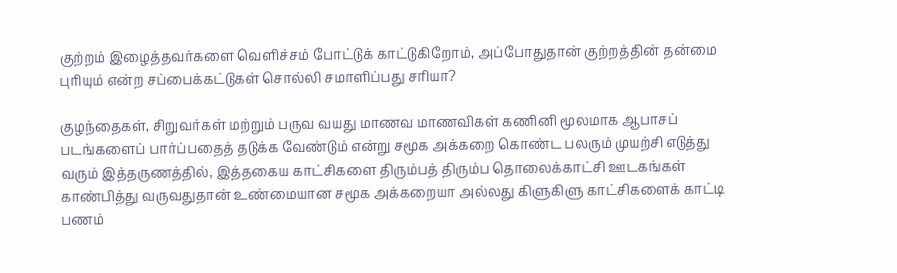குற்றம் இழைத்தவர்களை வெளிச்சம் போட்டுக் காட்டுகிறோம், அப்போதுதான் குற்றத்தின் தன்மை புரியும் என்ற சப்பைக்கட்டுகள் சொல்லி சமாளிப்பது சரியா?

குழந்தைகள், சிறுவர்கள் மற்றும் பருவ வயது மாணவ மாணவிகள் கணினி மூலமாக ஆபாசப் படங்களைப் பார்ப்பதைத் தடுக்க வேண்டும் என்று சமூக அக்கறை கொண்ட பலரும் முயற்சி எடுத்து வரும் இத்தருணத்தில், இத்தகைய காட்சிகளை திரும்பத் திரும்ப தொலைக்காட்சி ஊடகங்கள் காண்பித்து வருவதுதான் உண்மையான சமூக அக்கறையா அல்லது கிளுகிளு காட்சிகளைக் காட்டி பணம்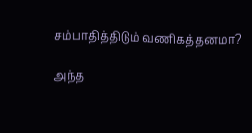சம்பாதித்திடும் வணிகத்தனமா?

அந்த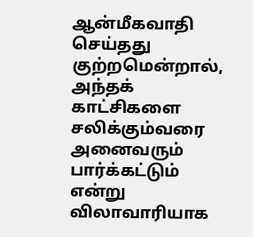ஆன்மீகவாதி செய்தது குற்றமென்றால், அந்தக் காட்சிகளை சலிக்கும்வரை அனைவரும் பார்க்கட்டும் என்று விலாவாரியாக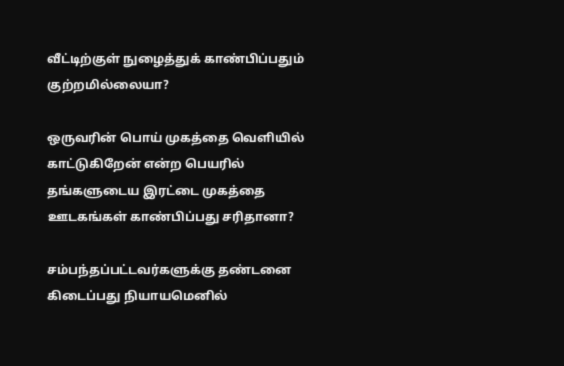வீட்டிற்குள் நுழைத்துக் காண்பிப்பதும் குற்றமில்லையா?

ஒருவரின் பொய் முகத்தை வெளியில் காட்டுகிறேன் என்ற பெயரில் தங்களுடைய இரட்டை முகத்தை ஊடகங்கள் காண்பிப்பது சரிதானா?

சம்பந்தப்பட்டவர்களுக்கு தண்டனை கிடைப்பது நியாயமெனில்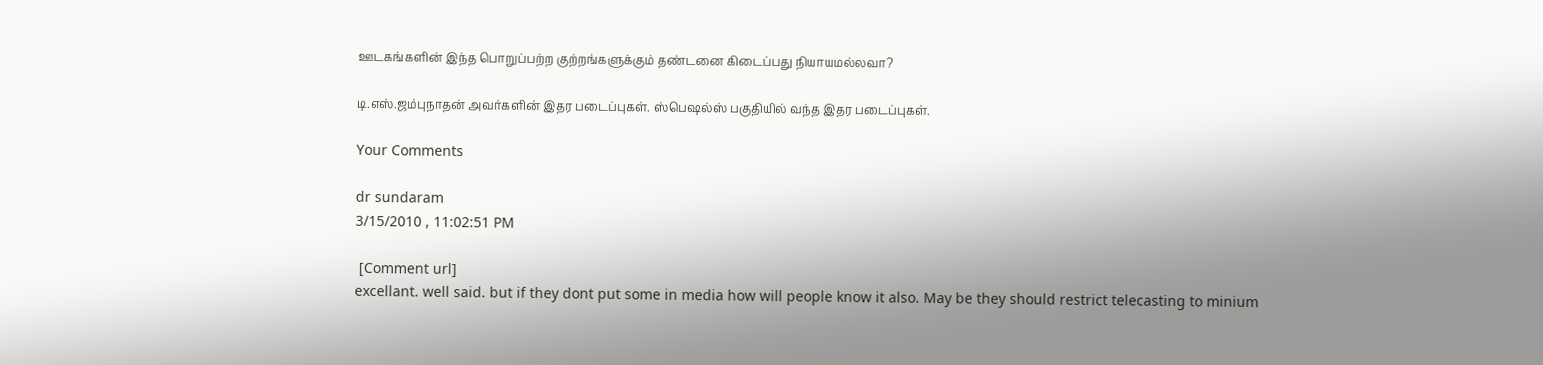ஊடகங்களின் இந்த பொறுப்பற்ற குற்றங்களுக்கும் தண்டனை கிடைப்பது நியாயமல்லவா?

டி.எஸ்.ஜம்புநாதன் அவர்களின் இதர படைப்புகள். ஸ்பெஷல்ஸ் பகுதியில் வந்த இதர படைப்புகள்.

Your Comments

dr sundaram
3/15/2010 , 11:02:51 PM

 [Comment url]
excellant. well said. but if they dont put some in media how will people know it also. May be they should restrict telecasting to minium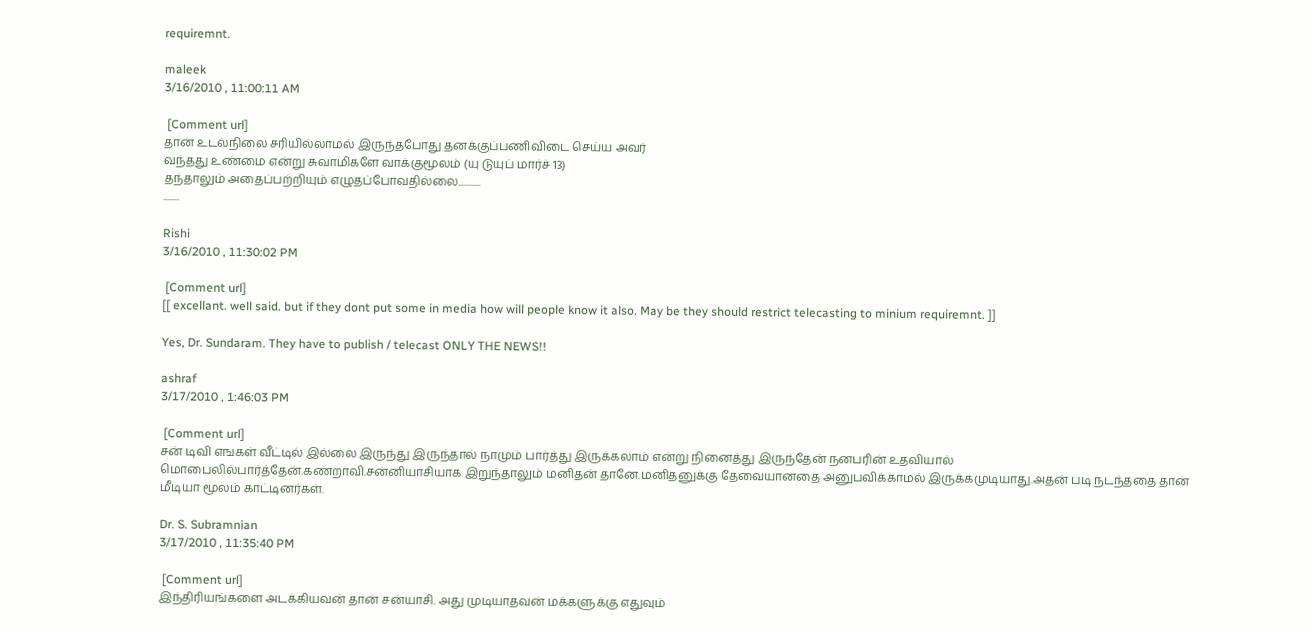requiremnt.

maleek
3/16/2010 , 11:00:11 AM

 [Comment url]
தான் உடல்நிலை சரியில்லாமல் இருந்தபோது தனக்குப்பணிவிடை செய்ய அவர்
வந்தது உண்மை என்று சுவாமிகளே வாக்குமூலம் (யு டுயுப் மார்ச் 13)
தந்தாலும் அதைப்பற்றியும் எழுதப்போவதில்லை...........
........

Rishi
3/16/2010 , 11:30:02 PM

 [Comment url]
[[ excellant. well said. but if they dont put some in media how will people know it also. May be they should restrict telecasting to minium requiremnt. ]]

Yes, Dr. Sundaram. They have to publish / telecast ONLY THE NEWS!!

ashraf
3/17/2010 , 1:46:03 PM

 [Comment url]
சன் டிவி எஙகள் வீட்டில் இல்லை இருந்து இருந்தால் நாமும் பார்த்து இருக்கலாம் என்று நினைத்து இருந்தேன் நனபரின் உதவியால் மொபைலில்பார்த்தேன்.கண்றாவி.சன்னியாசியாக இறுந்தாலும் மனிதன் தானே.மனிதனுக்கு தேவையானதை அனுபவிக்காமல் இருக்கமுடியாது.அதன் படி நடந்ததை தான் மீடியா மூலம் காட்டினர்கள்.

Dr. S. Subramnian
3/17/2010 , 11:35:40 PM

 [Comment url]
இந்திரியங்களை அடக்கியவன் தான் சன்யாசி. அது முடியாதவன் மக்களுக்கு எதுவும்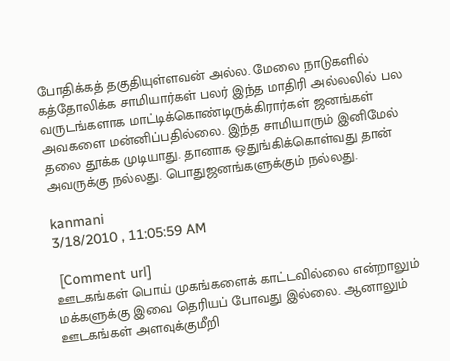போதிக்கத் தகுதியுள்ளவன் அல்ல. மேலை நாடுகளில் கத்தோலிக்க சாமியார்கள் பலர் இந்த மாதிரி அல்லலில் பல வருடங்களாக மாட்டிக்கொண்டிருக்கிரார்கள் ஜனங்கள் அவகளை மன்னிப்பதில்லை. இந்த சாமியாரும் இனிமேல் தலை தூக்க முடியாது. தானாக ஒதுங்கிக்கொள்வது தான் அவருக்கு நல்லது. பொதுஜனங்களுக்கும் நல்லது.

kanmani
3/18/2010 , 11:05:59 AM

 [Comment url]
ஊடகங்கள் பொய் முகங்களைக் காட்டவில்லை என்றாலும் மக்களுக்கு இவை தெரியப் போவது இல்லை. ஆனாலும் ஊடகங்கள் அளவுக்குமீறி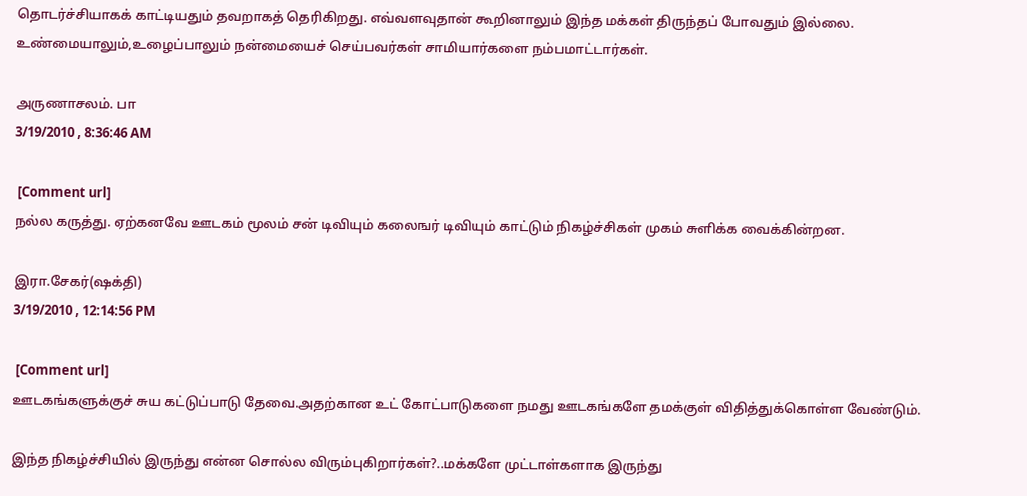தொடர்ச்சியாகக் காட்டியதும் தவறாகத் தெரிகிறது. எவ்வளவுதான் கூறினாலும் இந்த மக்கள் திருந்தப் போவதும் இல்லை. உண்மையாலும்,உழைப்பாலும் நன்மையைச் செய்பவர்கள் சாமியார்களை நம்பமாட்டார்கள்.

அருணாசலம். பா
3/19/2010 , 8:36:46 AM

 [Comment url]
நல்ல கருத்து. ஏற்கனவே ஊடகம் மூலம் சன் டிவியும் கலைஙர் டிவியும் காட்டும் நிகழ்ச்சிகள் முகம் சுளிக்க வைக்கின்றன.

இரா.சேகர்(ஷக்தி)
3/19/2010 , 12:14:56 PM

 [Comment url]
ஊடகங்களுக்குச் சுய கட்டுப்பாடு தேவை.அதற்கான உட் கோட்பாடுகளை நமது ஊடகங்களே தமக்குள் விதித்துக்கொள்ள வேண்டும்.

இந்த நிகழ்ச்சியில் இருந்து என்ன சொல்ல விரும்புகிறார்கள்?..மக்களே முட்டாள்களாக இருந்து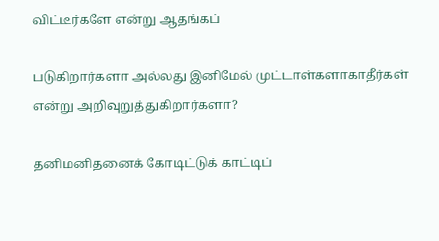விட்டீர்களே என்று ஆதங்கப்

படுகிறார்களா அல்லது இனிமேல் முட்டாள்களாகாதீர்கள் என்று அறிவுறுத்துகிறார்களா?

தனிமனிதனைக் கோடிட்டுக் காட்டிப்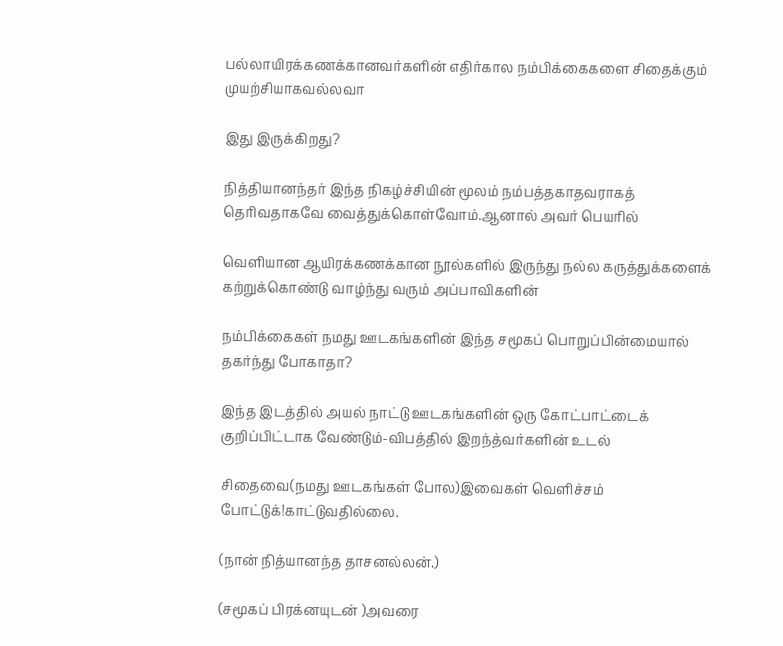பல்லாயிரக்கணக்கானவர்களின் எதிர்கால நம்பிக்கைகளை சிதைக்கும் முயற்சியாகவல்லவா

இது இருக்கிறது?

நித்தியானந்தர் இந்த நிகழ்ச்சியின் மூலம் நம்பத்தகாதவராகத் தெரிவதாகவே வைத்துக்கொள்வோம்.ஆனால் அவர் பெயரில்

வெளியான ஆயிரக்கணக்கான நூல்களில் இருந்து நல்ல கருத்துக்களைக் கற்றுக்கொண்டு வாழ்ந்து வரும் அப்பாவிகளின்

நம்பிக்கைகள் நமது ஊடகங்களின் இந்த சமூகப் பொறுப்பின்மையால் தகர்ந்து போகாதா?

இந்த இடத்தில் அயல் நாட்டு ஊடகங்களின் ஒரு கோட்பாட்டைக் குறிப்பிட்டாக வேண்டும்-விபத்தில் இறந்த்வர்களின் உடல்

சிதைவை(நமது ஊடகங்கள் போல)இவைகள் வெளிச்சம் போட்டுக்!காட்டுவதில்லை.

(நான் நித்யானந்த தாசனல்லன்.)

(சமூகப் பிரக்னயுடன் )அவரை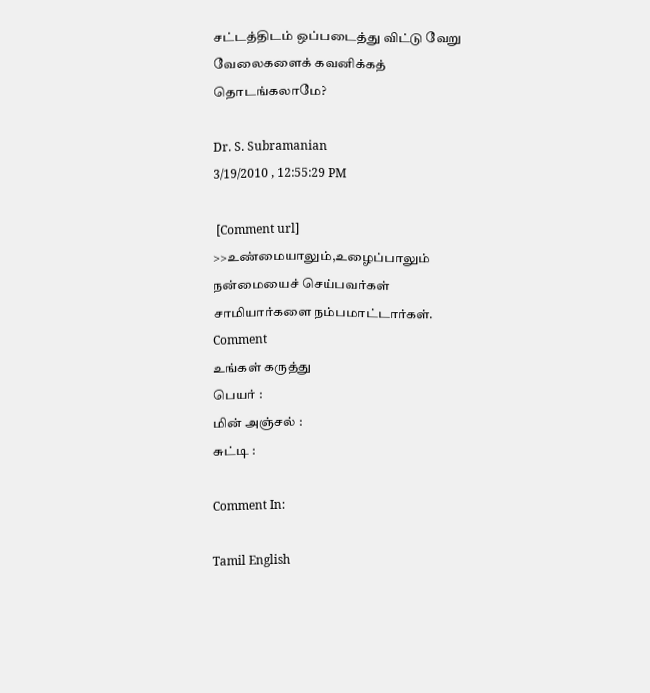சட்டத்திடம் ஒப்படைத்து விட்டு வேறு வேலைகளைக் கவனிக்கத் தொடங்கலாமே?

Dr. S. Subramanian
3/19/2010 , 12:55:29 PM

 [Comment url]
>>உண்மையாலும்,உழைப்பாலும் நன்மையைச் செய்பவர்கள் சாமியார்களை நம்பமாட்டார்கள்.
Comment
உங்கள் கருத்து
பெயர் :
மின் அஞ்சல் :
சுட்டி :

Comment In:

Tamil English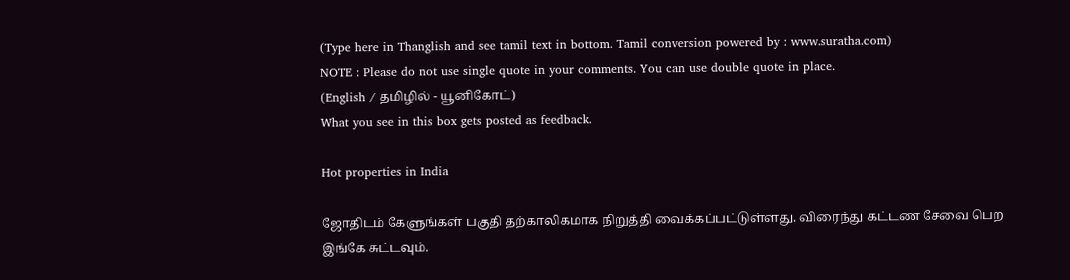(Type here in Thanglish and see tamil text in bottom. Tamil conversion powered by : www.suratha.com)
NOTE : Please do not use single quote in your comments. You can use double quote in place.
(English / தமிழில் - யூனிகோட்)
What you see in this box gets posted as feedback.

Hot properties in India

ஜோதிடம் கேளுங்கள் பகுதி தற்காலிகமாக நிறுத்தி வைக்கப்பட்டுள்ளது. விரைந்து கட்டண சேவை பெற இங்கே சுட்டவும்.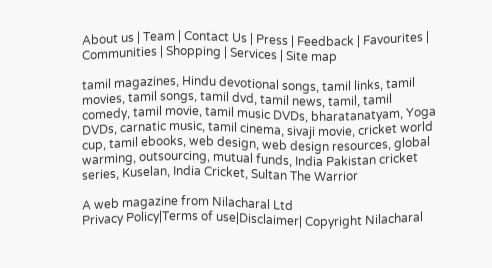About us | Team | Contact Us | Press | Feedback | Favourites | Communities | Shopping | Services | Site map

tamil magazines, Hindu devotional songs, tamil links, tamil movies, tamil songs, tamil dvd, tamil news, tamil, tamil comedy, tamil movie, tamil music DVDs, bharatanatyam, Yoga DVDs, carnatic music, tamil cinema, sivaji movie, cricket world cup, tamil ebooks, web design, web design resources, global warming, outsourcing, mutual funds, India Pakistan cricket series, Kuselan, India Cricket, Sultan The Warrior

A web magazine from Nilacharal Ltd
Privacy Policy|Terms of use|Disclaimer| Copyright Nilacharal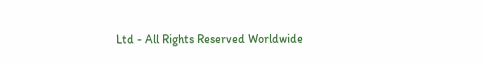Ltd - All Rights Reserved Worldwide